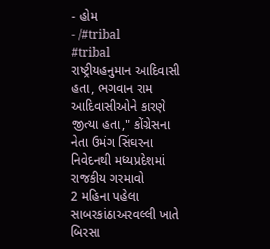- હોમ
- /#tribal
#tribal
રાષ્ટ્રીયહનુમાન આદિવાસી હતા, ભગવાન રામ આદિવાસીઓને કારણે જીત્યા હતા," કોંગ્રેસના નેતા ઉમંગ સિંઘરના નિવેદનથી મધ્યપ્રદેશમાં રાજકીય ગરમાવો
2 મહિના પહેલા
સાબરકાંઠાઅરવલ્લી ખાતે બિરસા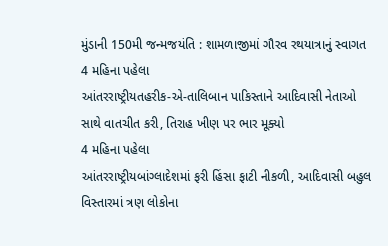મુંડાની 150મી જન્મજયંતિ : શામળાજીમાં ગૌરવ રથયાત્રાનું સ્વાગત
4 મહિના પહેલા
આંતરરાષ્ટ્રીયતહરીક-એ-તાલિબાન પાકિસ્તાને આદિવાસી નેતાઓ સાથે વાતચીત કરી, તિરાહ ખીણ પર ભાર મૂક્યો
4 મહિના પહેલા
આંતરરાષ્ટ્રીયબાંગ્લાદેશમાં ફરી હિંસા ફાટી નીકળી, આદિવાસી બહુલ વિસ્તારમાં ત્રણ લોકોના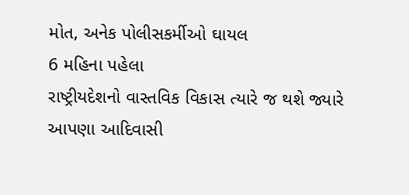મોત, અનેક પોલીસકર્મીઓ ઘાયલ
6 મહિના પહેલા
રાષ્ટ્રીયદેશનો વાસ્તવિક વિકાસ ત્યારે જ થશે જ્યારે આપણા આદિવાસી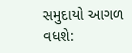સમુદાયો આગળ વધશે: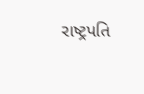રાષ્ટ્રપતિ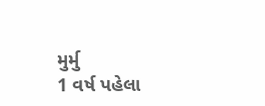મુર્મુ
1 વર્ષ પહેલા